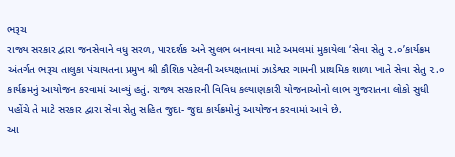ભરૂચ
રાજ્ય સરકાર દ્વારા જનસેવાને વધુ સરળ, પારદર્શક અને સુલભ બનાવવા માટે અમલમાં મુકાયેલા ‘સેવા સેતુ ૨.૦’કાર્યક્રમ અંતર્ગત ભરૂચ તાલુકા પંચાયતના પ્રમુખ શ્રી કૌશિક પટેલની અધ્યક્ષતામાં ઝાડેશ્વર ગામની પ્રાથમિક શાળા ખાતે સેવા સેતુ ૨.૦ કાર્યક્રમનું આયોજન કરવામાં આવ્યું હતું. રાજ્ય સરકારની વિવિધ કલ્યાણકારી યોજનાઓનો લાભ ગુજરાતના લોકો સુધી પહોંચે તે માટે સરકાર દ્વારા સેવા સેતુ સહિત જુદા- જુદા કાર્યક્રમોનું આયોજન કરવામાં આવે છે.
આ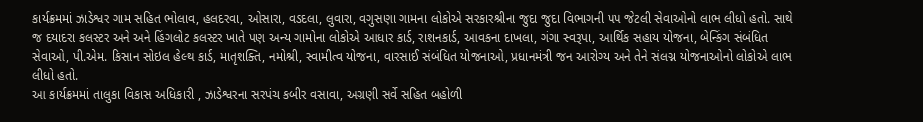કાર્યક્રમમાં ઝાડેશ્વર ગામ સહિત ભોલાવ, હલદરવા, ઓસારા, વડદલા, લુવારા, વગુસણા ગામના લોકોએ સરકારશ્રીના જુદા જુદા વિભાગની ૫૫ જેટલી સેવાઓનો લાભ લીધો હતો. સાથે જ દયાદરા કલસ્ટર અને અને હિંગલોટ કલસ્ટર ખાતે પણ અન્ય ગામોના લોકોએ આધાર કાર્ડ, રાશનકાર્ડ, આવકના દાખલા, ગંગા સ્વરૂપા, આર્થિક સહાય યોજના, બેન્કિંગ સંબંધિત સેવાઓ, પી.એમ. કિસાન સોઇલ હેલ્થ કાર્ડ, માતૃશક્તિ, નમોશ્રી, સ્વામીત્વ યોજના, વારસાઈ સંબંધિત યોજનાઓ, પ્રધાનમંત્રી જન આરોગ્ય અને તેને સંલગ્ન યોજનાઓનો લોકોએ લાભ લીધો હતો.
આ કાર્યક્રમમાં તાલુકા વિકાસ અધિકારી , ઝાડેશ્વરના સરપંચ કબીર વસાવા, અગ્રણી સર્વે સહિત બહોળી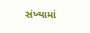સંખ્યામાં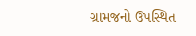ગ્રામજનો ઉપસ્થિત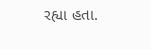રહ્યા હતા.